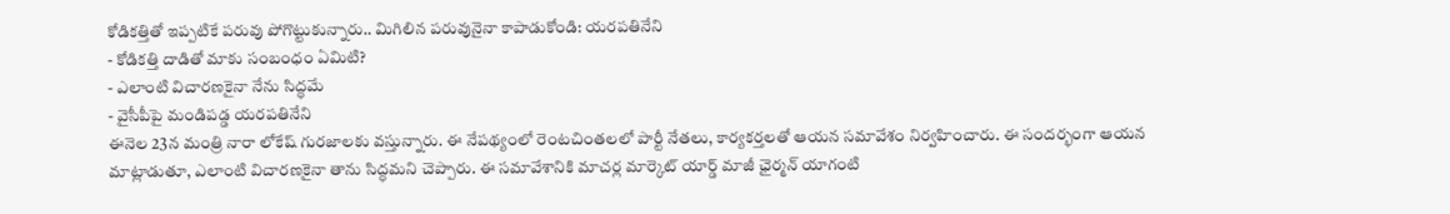కోడికత్తితో ఇప్పటికే పరువు పోగొట్టుకున్నారు.. మిగిలిన పరువునైనా కాపాడుకోండి: యరపతినేని
- కోడికత్తి దాడితో మాకు సంబంధం ఏమిటి?
- ఎలాంటి విచారణకైనా నేను సిద్ధమే
- వైసీపీపై మండిపడ్డ యరపతినేని
ఈనెల 23న మంత్రి నారా లోకేష్ గురజాలకు వస్తున్నారు. ఈ నేపథ్యంలో రెంటచింతలలో పార్టీ నేతలు, కార్యకర్తలతో ఆయన సమావేశం నిర్వహించారు. ఈ సందర్భంగా ఆయన మాట్లాడుతూ, ఎలాంటి విచారణకైనా తాను సిద్ధమని చెప్పారు. ఈ సమావేశానికి మాచర్ల మార్కెట్ యార్డ్ మాజీ ఛైర్మన్ యాగంటి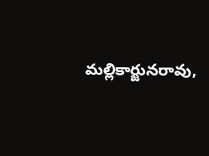మల్లికార్జునరావు,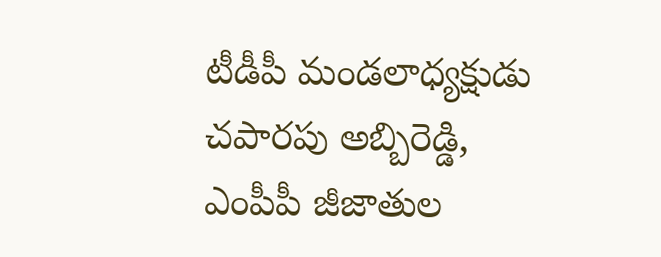టీడీపీ మండలాధ్యక్షుడు చపారపు అబ్బిరెడ్డి, ఎంపీపీ జీజాతుల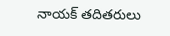నాయక్ తదితరులు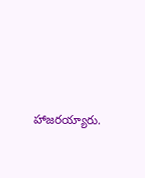హాజరయ్యారు.